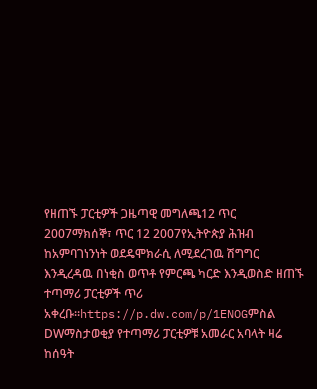የዘጠኙ ፓርቲዎች ጋዜጣዊ መግለጫ12 ጥር 2007ማክሰኞ፣ ጥር 12 2007የኢትዮጵያ ሕዝብ ከአምባገነንነት ወደዴሞክራሲ ለሚደረገዉ ሽግግር እንዲረዳዉ በነቂስ ወጥቶ የምርጫ ካርድ እንዲወስድ ዘጠኙ ተጣማሪ ፓርቲዎች ጥሪ አቀረቡ።https://p.dw.com/p/1ENOGምስል DWማስታወቂያ የተጣማሪ ፓርቲዎቹ አመራር አባላት ዛሬ ከሰዓት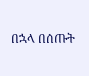በኋላ በሰጡት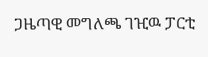ጋዜጣዊ መግለጫ ገዢዉ ፓርቲ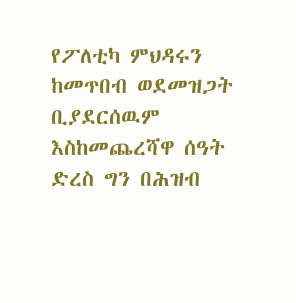የፖለቲካ ምህዳሩን ከመጥበብ ወደመዝጋት ቢያደርሰዉም እስከመጨረሻዋ ሰዓት ድረስ ግን በሕዝብ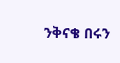ንቅናቄ በሩን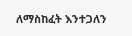ለማስከፈት እንተጋለን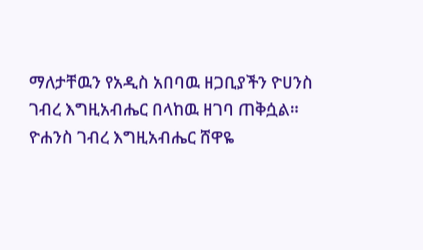ማለታቸዉን የአዲስ አበባዉ ዘጋቢያችን ዮሀንስ ገብረ እግዚአብሔር በላከዉ ዘገባ ጠቅሷል። ዮሐንስ ገብረ እግዚአብሔር ሸዋዬ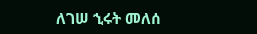ለገሠ ኂሩት መለሰ